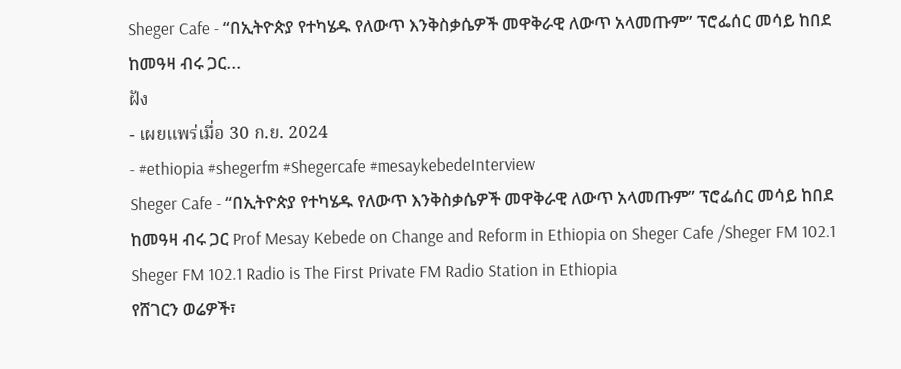Sheger Cafe - “በኢትዮጵያ የተካሄዱ የለውጥ እንቅስቃሴዎች መዋቅራዊ ለውጥ አላመጡም” ፕሮፌሰር መሳይ ከበደ ከመዓዛ ብሩ ጋር...
ฝัง
- เผยแพร่เมื่อ 30 ก.ย. 2024
- #ethiopia #shegerfm #Shegercafe #mesaykebedeInterview
Sheger Cafe - “በኢትዮጵያ የተካሄዱ የለውጥ እንቅስቃሴዎች መዋቅራዊ ለውጥ አላመጡም” ፕሮፌሰር መሳይ ከበደ ከመዓዛ ብሩ ጋር Prof Mesay Kebede on Change and Reform in Ethiopia on Sheger Cafe /Sheger FM 102.1
Sheger FM 102.1 Radio is The First Private FM Radio Station in Ethiopia
የሸገርን ወሬዎች፣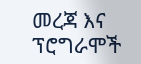መረጃ እና ፕሮግራሞች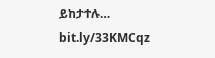ይከታተሉ…
bit.ly/33KMCqz